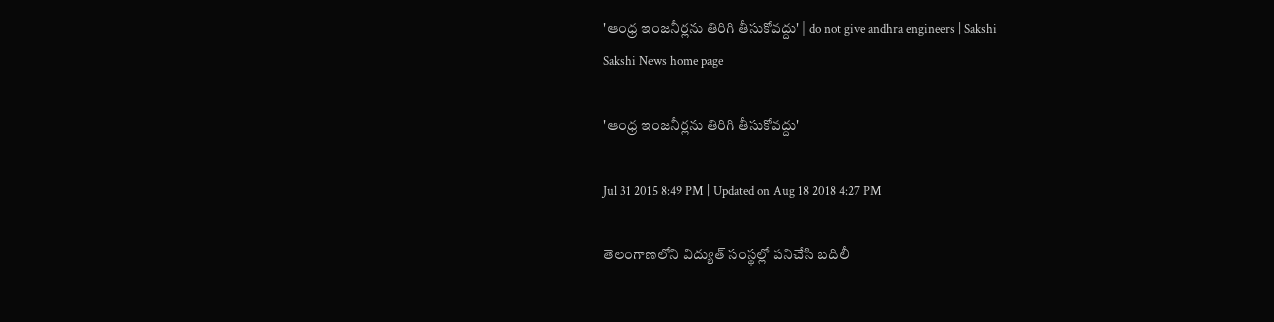'ఆంధ్ర ఇంజనీర్లను తిరిగి తీసుకోవద్దు' | do not give andhra engineers | Sakshi
Sakshi News home page

'ఆంధ్ర ఇంజనీర్లను తిరిగి తీసుకోవద్దు'

Jul 31 2015 8:49 PM | Updated on Aug 18 2018 4:27 PM

తెలంగాణలోని విద్యుత్ సంస్థల్లో పనిచేసి బదిలీ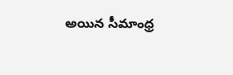అయిన సీమాంధ్ర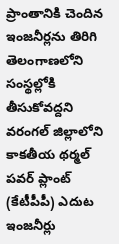ప్రాంతానికి చెందిన ఇంజనీర్లను తిరిగి తెలంగాణలోని సంస్థల్లోకి తీసుకోవద్దని వరంగల్ జిల్లాలోని కాకతీయ థర్మల్ పవర్ ప్లాంట్ (కేటీపీపీ) ఎదుట ఇంజనీర్లు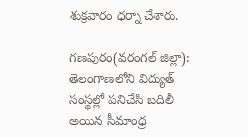శుక్రవారం ధర్నా చేశారు.

గణపురం(వరంగల్ జిల్లా): తెలంగాణలోని విద్యుత్ సంస్థల్లో పనిచేసి బదిలీ అయిన సీమాంధ్ర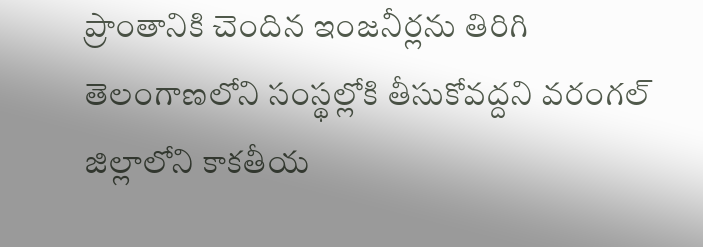ప్రాంతానికి చెందిన ఇంజనీర్లను తిరిగి తెలంగాణలోని సంస్థల్లోకి తీసుకోవద్దని వరంగల్ జిల్లాలోని కాకతీయ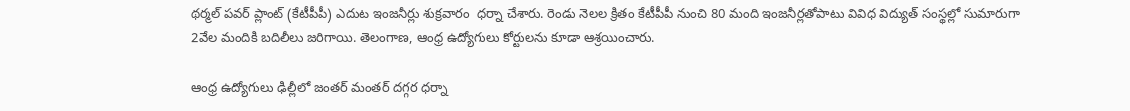థర్మల్ పవర్ ప్లాంట్ (కేటీపీపీ) ఎదుట ఇంజనీర్లు శుక్రవారం  ధర్నా చేశారు. రెండు నెలల క్రితం కేటీపీపీ నుంచి 80 మంది ఇంజనీర్లతోపాటు వివిధ విద్యుత్ సంస్థల్లో సుమారుగా 2వేల మందికి బదిలీలు జరిగాయి. తెలంగాణ, ఆంధ్ర ఉద్యోగులు కోర్టులను కూడా ఆశ్రయించారు.

ఆంధ్ర ఉద్యోగులు ఢిల్లీలో జంతర్ మంతర్ దగ్గర ధర్నా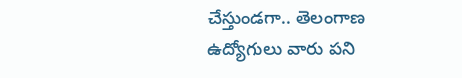చేస్తుండగా.. తెలంగాణ ఉద్యోగులు వారు పని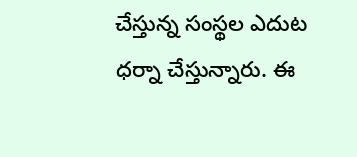చేస్తున్న సంస్థల ఎదుట ధర్నా చేస్తున్నారు. ఈ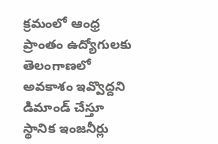క్రమంలో ఆంధ్ర ప్రాంతం ఉద్యోగులకు తెలంగాణలో అవకాశం ఇవ్వొద్దని డిమాండ్ చేస్తూ స్థానిక ఇంజనీర్లు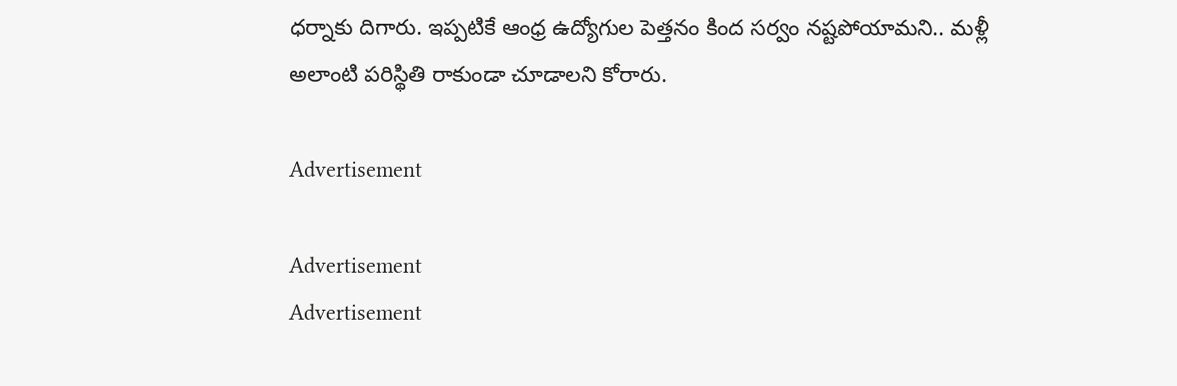ధర్నాకు దిగారు. ఇప్పటికే ఆంధ్ర ఉద్యోగుల పెత్తనం కింద సర్వం నష్టపోయామని.. మళ్లీ అలాంటి పరిస్థితి రాకుండా చూడాలని కోరారు.

Advertisement

Advertisement
Advertisement